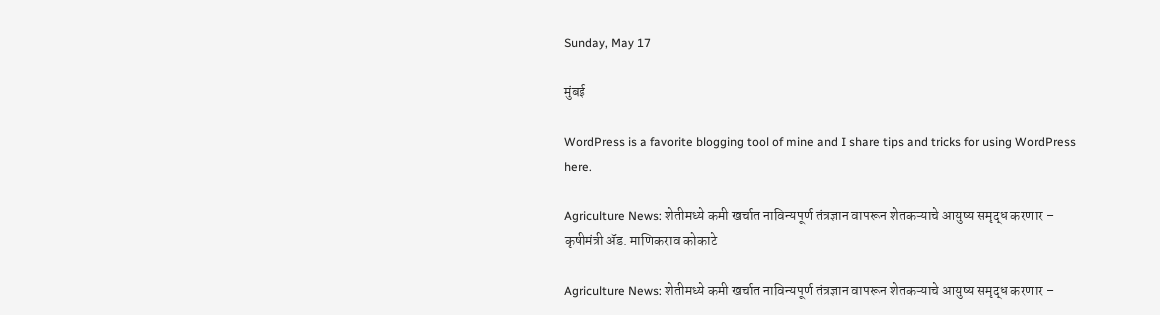Sunday, May 17

मुंबई

WordPress is a favorite blogging tool of mine and I share tips and tricks for using WordPress here.

Agriculture News: शेतीमध्ये कमी खर्चात नाविन्यपूर्ण तंत्रज्ञान वापरून शेतकऱ्याचे आयुष्य समृद्ध करणार – कृषीमंत्री ॲड. माणिकराव कोकाटे

Agriculture News: शेतीमध्ये कमी खर्चात नाविन्यपूर्ण तंत्रज्ञान वापरून शेतकऱ्याचे आयुष्य समृद्ध करणार –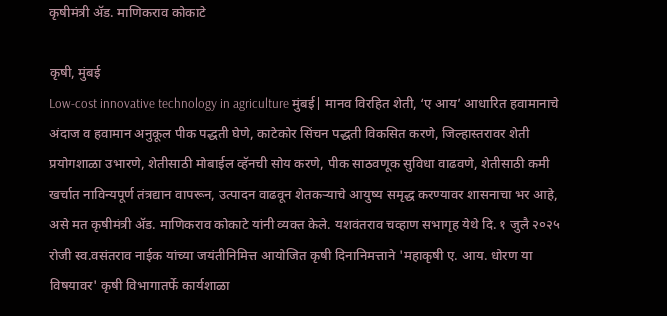कृषीमंत्री ॲड. माणिकराव कोकाटे

कृषी, मुंबई
Low-cost innovative technology in agriculture मुंबई| मानव विरहित शेती, ‘ए आय’ आधारित हवामानाचे अंदाज व हवामान अनुकूल पीक पद्धती घेणे, काटेकोर सिंचन पद्धती विकसित करणे, जिल्हास्तरावर शेती प्रयोगशाळा उभारणे, शेतीसाठी मोबाईल व्हॅनची सोय करणे, पीक साठवणूक सुविधा वाढवणे, शेतीसाठी कमी खर्चात नाविन्यपूर्ण तंत्रद्यान वापरून, उत्पादन वाढवून शेतकऱ्याचे आयुष्य समृद्ध करण्यावर शासनाचा भर आहे, असे मत कृषीमंत्री ॲड. माणिकराव कोकाटे यांनी व्यक्त केले. यशवंतराव चव्हाण सभागृह येथे दि. १ जुलै २०२५ रोजी स्व.वसंतराव नाईक यांच्या जयंतीनिमित्त आयोजित कृषी दिनानिमत्ताने 'महाकृषी ए. आय. धोरण या विषयावर' कृषी विभागातर्फे कार्यशाळा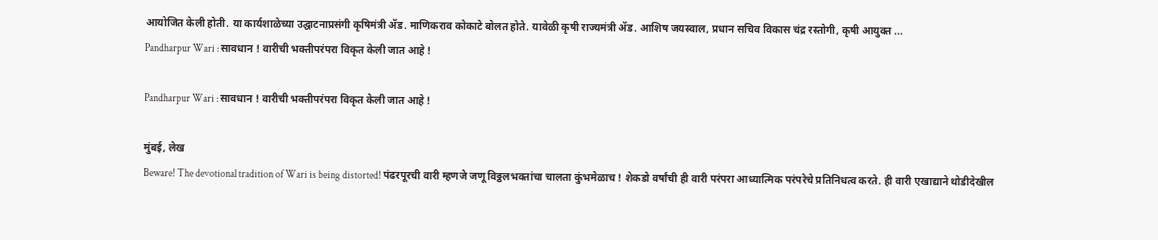आयोजित केली होती. या कार्यशाळेच्या उद्घाटनाप्रसंगी कृषिमंत्री ॲड. माणिकराव कोकाटे बोलत होते. यावेळी कृषी राज्यमंत्री ॲड. आशिष जयस्वाल, प्रधान सचिव विकास चंद्र रस्तोगी, कृषी आयुक्त ...
Pandharpur Wari : सावधान ! वारीची भक्तीपरंपरा विकृत केली जात आहे !

Pandharpur Wari : सावधान ! वारीची भक्तीपरंपरा विकृत केली जात आहे !

मुंबई, लेख
Beware! The devotional tradition of Wari is being distorted! पंढरपूरची वारी म्हणजे जणू विठ्ठलभक्तांचा चालता कुंभमेळाच ! शेकडो वर्षांची ही वारी परंपरा आध्यात्मिक परंपरेचे प्रतिनिधत्व करते. ही वारी एखाद्याने थोडीदेखील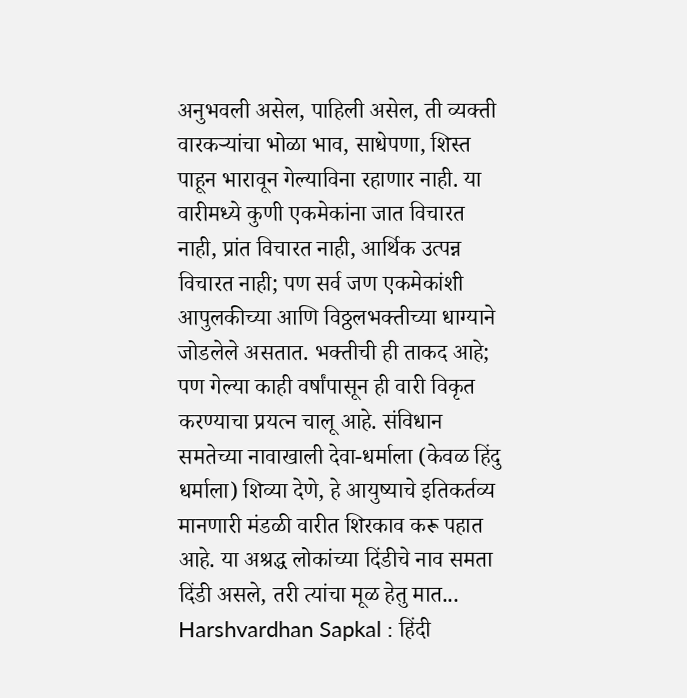अनुभवली असेल, पाहिली असेल, ती व्यक्ती वारकऱ्यांचा भोळा भाव, साधेपणा, शिस्त पाहून भारावून गेल्याविना रहाणार नाही. या वारीमध्ये कुणी एकमेकांना जात विचारत नाही, प्रांत विचारत नाही, आर्थिक उत्पन्न विचारत नाही; पण सर्व जण एकमेकांशी आपुलकीच्या आणि विठ्ठलभक्तीच्या धाग्याने जोडलेले असतात. भक्तीची ही ताकद आहे; पण गेल्या काही वर्षांपासून ही वारी विकृत करण्याचा प्रयत्न चालू आहे. संविधान समतेच्या नावाखाली देवा-धर्माला (केवळ हिंदु धर्माला) शिव्या देणे, हे आयुष्याचे इतिकर्तव्य मानणारी मंडळी ‍वारीत शिरकाव करू पहात आहे. या अश्रद्ध लोकांच्या दिंडीचे नाव समता दिंडी असले, तरी त्यांचा मूळ हेतु मात...
Harshvardhan Sapkal : हिंदी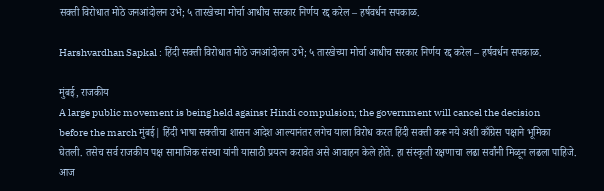सक्ती विरोधात मोठे जनआंदोलन उभे; ५ तारखेच्या मोर्चा आधीच सरकार निर्णय रद्द करेल – हर्षवर्धन सपकाळ.

Harshvardhan Sapkal : हिंदी सक्ती विरोधात मोठे जनआंदोलन उभे; ५ तारखेच्या मोर्चा आधीच सरकार निर्णय रद्द करेल – हर्षवर्धन सपकाळ.

मुंबई, राजकीय
A large public movement is being held against Hindi compulsion; the government will cancel the decision before the march मुंबई| हिंदी भाषा सक्तीचा शासन आदेश आल्यानंतर लगेच याला विरोध करत हिंदी सक्ती करू नये अशी काँग्रेस पक्षाने भूमिका घेतली. तसेच सर्व राजकीय पक्ष सामाजिक संस्था यांनी यासाठी प्रयत्न करावेत असे आवाहन केले होते. हा संस्कृती रक्षणाचा लढा सर्वांनी मिळून लढला पाहिजे. आज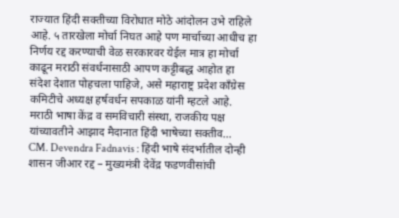राज्यात हिंदी सक्तीच्या विरोधात मोठे आंदोलन उभे राहिले आहे. ५ तारखेला मोर्चा निघत आहे पण मार्चाच्या आधीच हा निर्णय रद्द करण्याची वेळ सरकारवर येईल मात्र हा मोर्चा काढून मराठी संवर्धनासाठी आपण कट्टीबद्ध आहोत हा संदेश देशात पोहचला पाहिजे, असे महाराष्ट्र प्रदेश काँग्रेस कमिटीचे अध्यक्ष हर्षवर्धन सपकाळ यांनी म्हटले आहे. मराठी भाषा केंद्र व समविचारी संस्था, राजकीय पक्ष यांच्यावतीने आझाद मैदानात हिंदी भाषेच्या सक्तीव...
CM. Devendra Fadnavis : हिंदी भाषे संदर्भातील दोन्ही शासन जीआर रद्द – मुख्यमंत्री देवेंद्र फडणवीसांची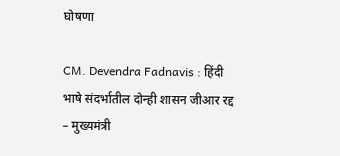घोषणा

CM. Devendra Fadnavis : हिंदी भाषे संदर्भातील दोन्ही शासन जीआर रद्द – मुख्यमंत्री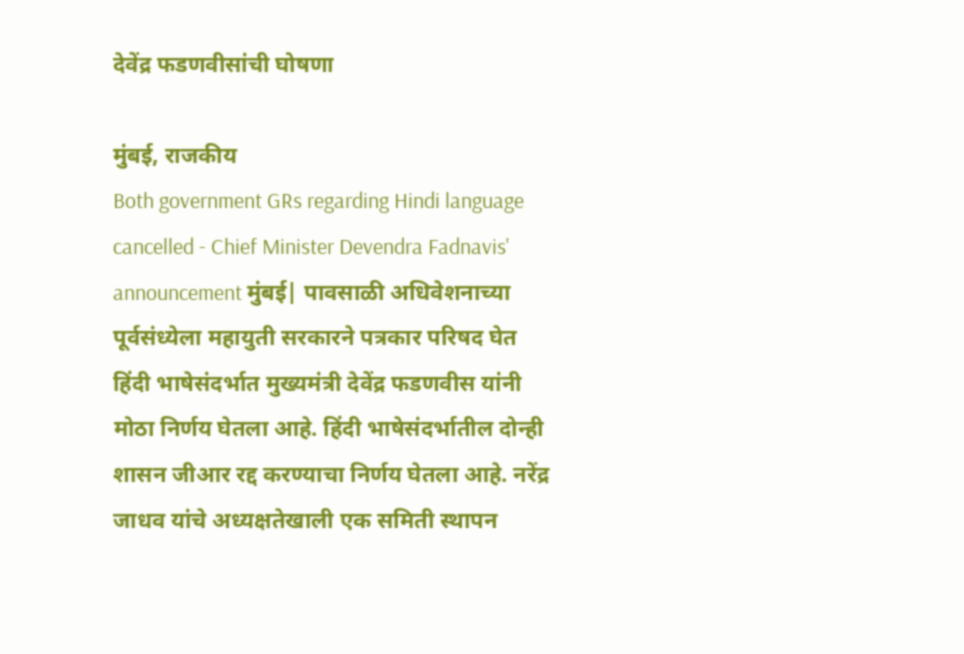देवेंद्र फडणवीसांची घोषणा

मुंबई, राजकीय
Both government GRs regarding Hindi language cancelled - Chief Minister Devendra Fadnavis' announcement मुंबई| पावसाळी अधिवेशनाच्या पूर्वसंध्येला महायुती सरकारने पत्रकार परिषद घेत हिंदी भाषेसंदर्भात मुख्यमंत्री देवेंद्र फडणवीस यांनी मोठा निर्णय घेतला आहे. हिंदी भाषेसंदर्भातील दोन्ही शासन जीआर रद्द करण्याचा निर्णय घेतला आहे. नरेंद्र जाधव यांचे अध्यक्षतेखाली एक समिती स्थापन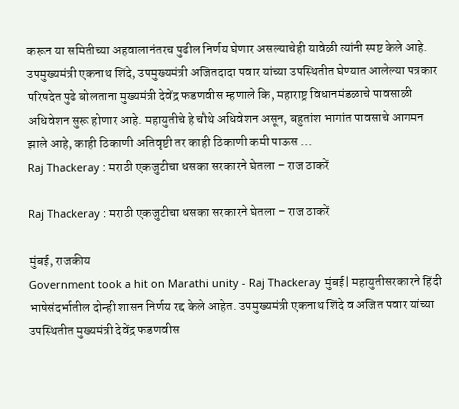करून या समितीच्या अहवालानंतरच पुढील निर्णय घेणार असल्याचेही यावेळी त्यांनी स्पष्ट केले आहे. उपमुख्यमंत्री एकनाथ शिंदे, उपमुख्यमंत्री अजितदादा पवार यांच्या उपस्थितीत घेण्यात आलेल्या पत्रकार परिषदेत पुढे बोलताना मुख्यमंत्री देवेंद्र फडणवीस म्हणाले कि, महाराष्ट्र विधानमंडळाचे पावसाळी अधिवेशन सुरू होणार आहे. महायुतीचे हे चौथे अधिवेशन असून, बहुतांश भागांत पावसाचे आगमन झाले आहे, काही ठिकाणी अतिवृष्टी तर काही ठिकाणी कमी पाऊस ...
Raj Thackeray : मराठी एकजुटीचा धसका सरकारने घेतला – राज ठाकरें

Raj Thackeray : मराठी एकजुटीचा धसका सरकारने घेतला – राज ठाकरें

मुंबई, राजकीय
Government took a hit on Marathi unity - Raj Thackeray मुंबई| महायुतीसरकारने हिंदी भाषेसंदर्भातील दोन्ही शासन निर्णय रद्द केले आहेत. उपमुख्यमंत्री एकनाथ शिंदे व अजित पवार यांच्या उपस्थितीत मुख्यमंत्री देवेंद्र फडणवीस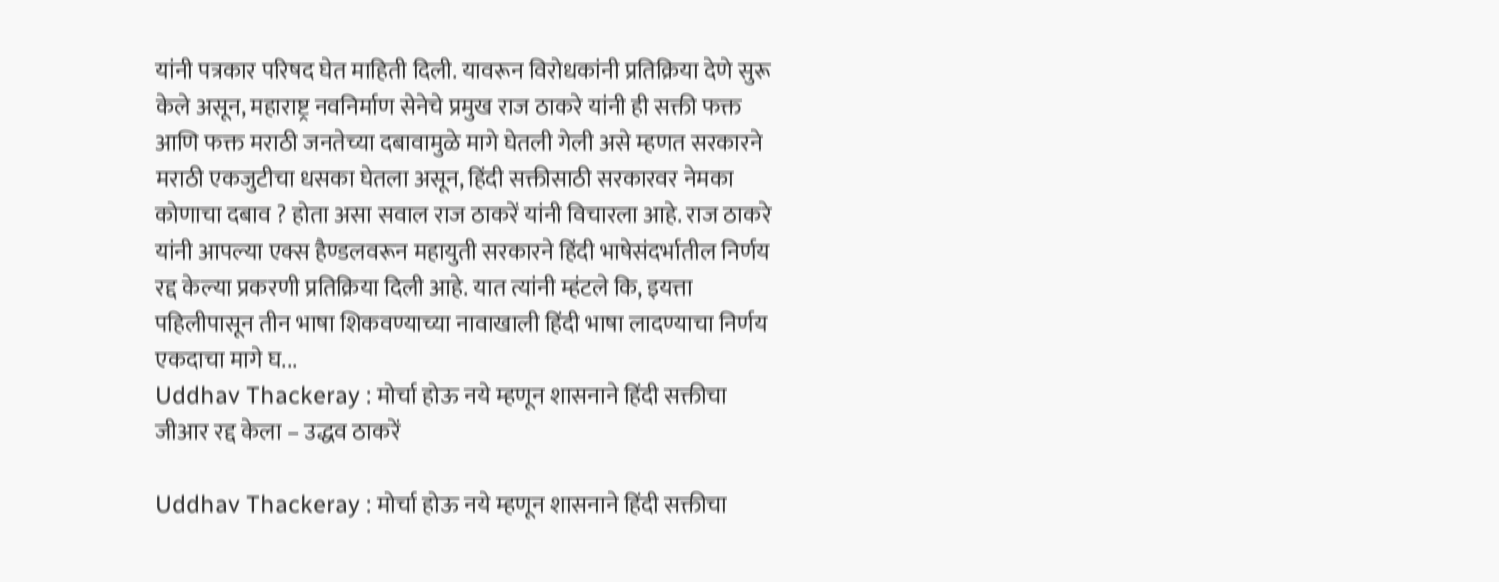यांनी पत्रकार परिषद घेत माहिती दिली. यावरून विरोधकांनी प्रतिक्रिया देणे सुरू केले असून, महाराष्ट्र नवनिर्माण सेनेचे प्रमुख राज ठाकरे यांनी ही सक्ती फक्त आणि फक्त मराठी जनतेच्या दबावामुळे मागे घेतली गेली असे म्हणत सरकारने मराठी एकजुटीचा धसका घेतला असून, हिंदी सक्तीसाठी सरकारवर नेमका कोणाचा दबाव ? होता असा सवाल राज ठाकरें यांनी विचारला आहे. राज ठाकरे यांनी आपल्या एक्स हैण्डलवरून महायुती सरकारने हिंदी भाषेसंदर्भातील निर्णय रद्द केल्या प्रकरणी प्रतिक्रिया दिली आहे. यात त्यांनी म्हंटले कि, इयत्ता पहिलीपासून तीन भाषा शिकवण्याच्या नावाखाली हिंदी भाषा लादण्याचा निर्णय एकदाचा मागे घ...
Uddhav Thackeray : मोर्चा होऊ नये म्हणून शासनाने हिंदी सक्तीचा जीआर रद्द केला – उद्धव ठाकरें

Uddhav Thackeray : मोर्चा होऊ नये म्हणून शासनाने हिंदी सक्तीचा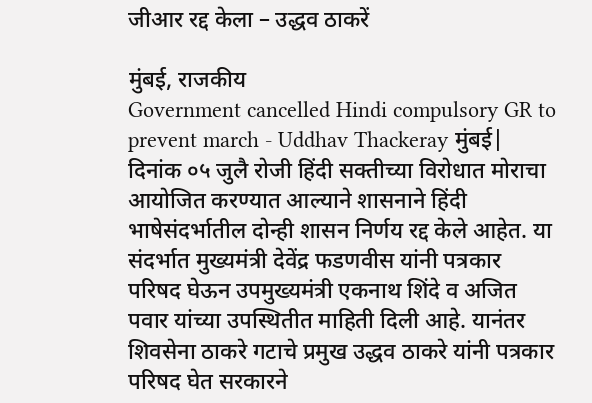जीआर रद्द केला – उद्धव ठाकरें

मुंबई, राजकीय
Government cancelled Hindi compulsory GR to prevent march - Uddhav Thackeray मुंबई| दिनांक ०५ जुलै रोजी हिंदी सक्तीच्या विरोधात मोराचा आयोजित करण्यात आल्याने शासनाने हिंदी भाषेसंदर्भातील दोन्ही शासन निर्णय रद्द केले आहेत. या संदर्भात मुख्यमंत्री देवेंद्र फडणवीस यांनी पत्रकार परिषद घेऊन उपमुख्यमंत्री एकनाथ शिंदे व अजित पवार यांच्या उपस्थितीत माहिती दिली आहे. यानंतर शिवसेना ठाकरे गटाचे प्रमुख उद्धव ठाकरे यांनी पत्रकार परिषद घेत सरकारने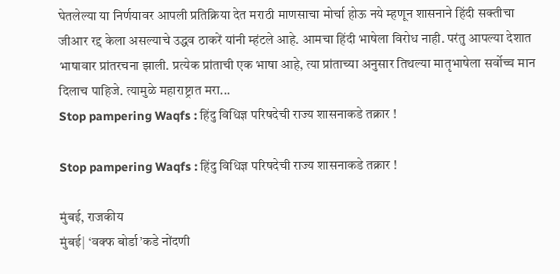घेतलेल्या या निर्णयावर आपली प्रतिक्रिया देत मराठी माणसाचा मोर्चा होऊ नये म्हणून शासनाने हिंदी सक्तीचा जीआर रद्द केला असल्याचे उद्धव ठाकरें यांनी म्हंटले आहे. आमचा हिंदी भाषेला विरोध नाही. परंतु आपल्या देशात भाषावार प्रांतरचना झाली. प्रत्येक प्रांताची एक भाषा आहे, त्या प्रांताच्या अनुसार तिथल्या मातृभाषेला सर्वोच्च मान दिलाच पाहिजे. त्यामुळे महाराष्ट्रात मरा...
Stop pampering Waqfs : हिंदु विधिज्ञ परिषदेची राज्य शासनाकडे तक्रार !

Stop pampering Waqfs : हिंदु विधिज्ञ परिषदेची राज्य शासनाकडे तक्रार !

मुंबई, राजकीय
मुंबई| ‘वक्फ बोर्डा’कडे नोंदणी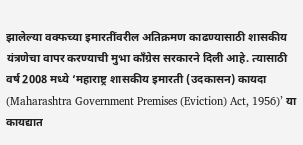झालेल्या वक्फच्या इमारतींवरील अतिक्रमण काढण्यासाठी शासकीय यंत्रणेचा वापर करण्याची मुभा काँग्रेस सरकारने दिली आहे. त्यासाठी वर्ष 2008 मध्ये ‘महाराष्ट्र शासकीय इमारती (उदकासन) कायदा (Maharashtra Government Premises (Eviction) Act, 1956)’ या कायद्यात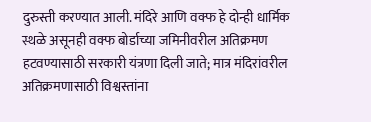दुरुस्ती करण्यात आली. मंदिरे आणि वक्फ हे दोन्ही धार्मिक स्थळे असूनही वक्फ बोर्डाच्या जमिनीवरील अतिक्रमण हटवण्यासाठी सरकारी यंत्रणा दिली जाते; मात्र मंदिरांवरील अतिक्रमणासाठी विश्वस्तांना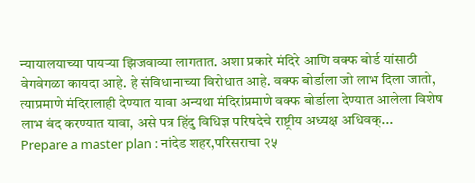न्यायालयाच्या पायर्‍या झिजवाव्या लागतात. अशा प्रकारे मंदिरे आणि वक्फ बोर्ड यांसाठी वेगवेगळा कायदा आहे. हे संविधानाच्या विरोधात आहे. वक्फ बोर्डाला जो लाभ दिला जातो, त्याप्रमाणे मंदिरालाही देण्यात यावा अन्यथा मंदिरांप्रमाणे वक्फ बोर्डाला देण्यात आलेला विशेष लाभ बंद करण्यात यावा, असे पत्र हिंदु विधिज्ञ परिषदेचे राष्ट्रीय अध्यक्ष अधिवक्...
Prepare a master plan : नांदेड शहर,परिसराचा २५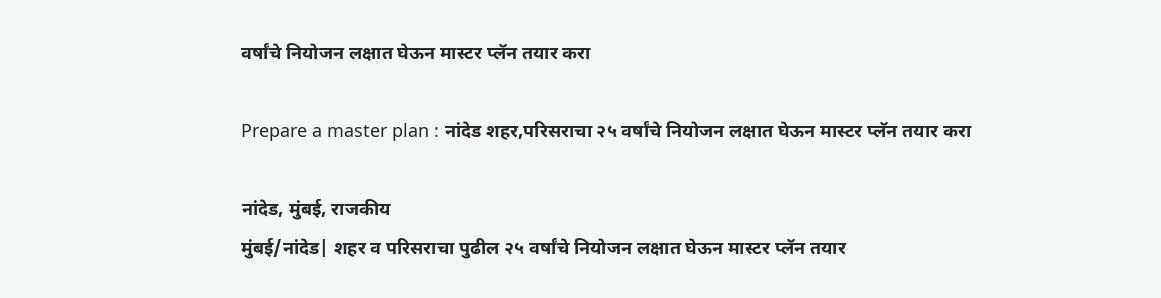वर्षांचे नियोजन लक्षात घेऊन मास्टर प्लॅन तयार करा

Prepare a master plan : नांदेड शहर,परिसराचा २५ वर्षांचे नियोजन लक्षात घेऊन मास्टर प्लॅन तयार करा

नांदेड, मुंबई, राजकीय
मुंबई/नांदेड| शहर व परिसराचा पुढील २५ वर्षांचे नियोजन लक्षात घेऊन मास्टर प्लॅन तयार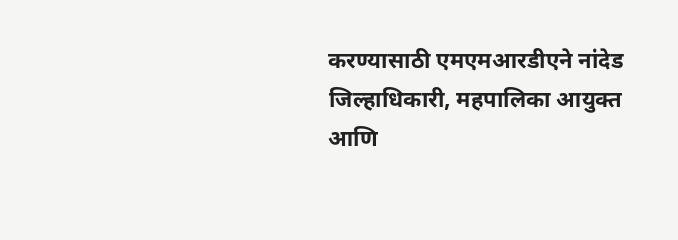करण्यासाठी एमएमआरडीएने नांदेड जिल्हाधिकारी, महपालिका आयुक्त आणि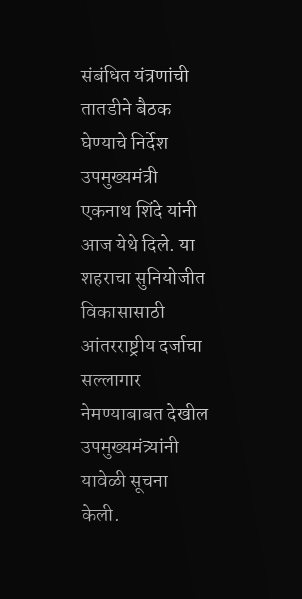संबंधित यंत्रणांची तातडीने बैठक घेण्याचे निर्देश उपमुख्यमंत्री एकनाथ शिंदे यांनी आज येथे दिले. या शहराचा सुनियोजीत विकासासाठी आंतरराष्ट्रीय दर्जाचा सल्लागार नेमण्याबाबत देखील उपमुख्यमंत्र्यांनी यावेळी सूचना केली.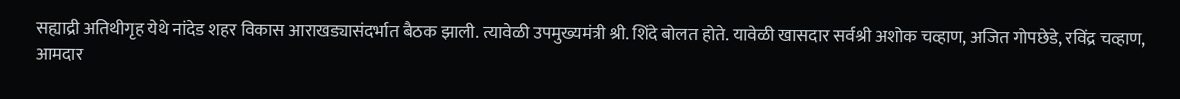सह्याद्री अतिथीगृह येथे नांदेड शहर विकास आराखड्यासंदर्भात बैठक झाली. त्यावेळी उपमुख्यमंत्री श्री. शिंदे बोलत होते. यावेळी खासदार सर्वश्री अशोक चव्हाण, अजित गोपछेडे, रविंद्र चव्हाण, आमदार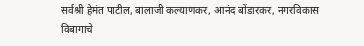सर्वश्री हेमंत पाटील, बालाजी कल्याणकर, आनंद बोंडारकर, नगरविकास विबागाचे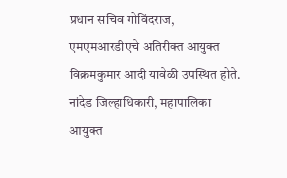प्रधान सचिव गोविंदराज, एमएमआरडीएचे अतिरीक्त आयुक्त विक्रमकुमार आदी यावेळी उपस्थित होते. नांदेड जिल्हाधिकारी, महापालिका आयुक्त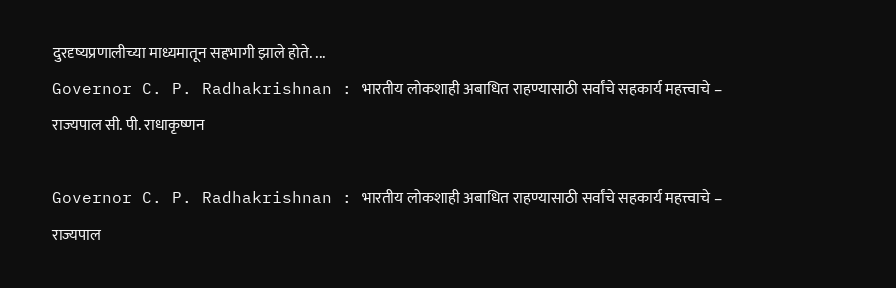दुरदृष्यप्रणालीच्या माध्यमातून सहभागी झाले होते. ...
Governor C. P. Radhakrishnan : भारतीय लोकशाही अबाधित राहण्यासाठी सर्वांचे सहकार्य महत्त्वाचे – राज्यपाल सी. पी. राधाकृष्णन

Governor C. P. Radhakrishnan : भारतीय लोकशाही अबाधित राहण्यासाठी सर्वांचे सहकार्य महत्त्वाचे – राज्यपाल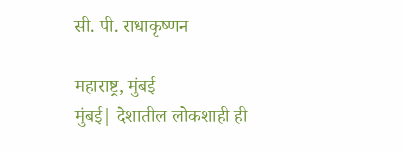सी. पी. राधाकृष्णन

महाराष्ट्र, मुंबई
मुंबई| देशातील लोकशाही ही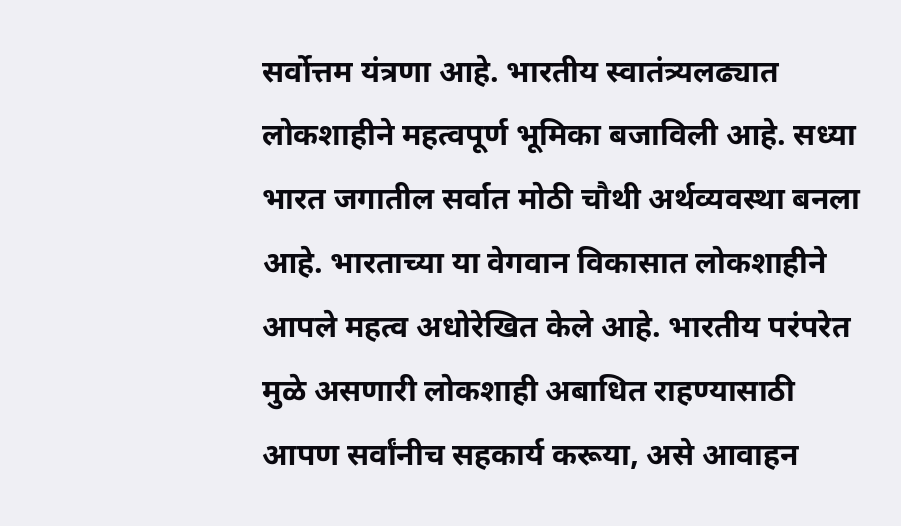सर्वोत्तम यंत्रणा आहे. भारतीय स्वातंत्र्यलढ्यात लोकशाहीने महत्वपूर्ण भूमिका बजाविली आहे. सध्या भारत जगातील सर्वात मोठी चौथी अर्थव्यवस्था बनला आहे. भारताच्या या वेगवान विकासात लोकशाहीने आपले महत्व अधोरेखित केले आहे. भारतीय परंपरेत मुळे असणारी लोकशाही अबाधित राहण्यासाठी आपण सर्वांनीच सहकार्य करूया, असे आवाहन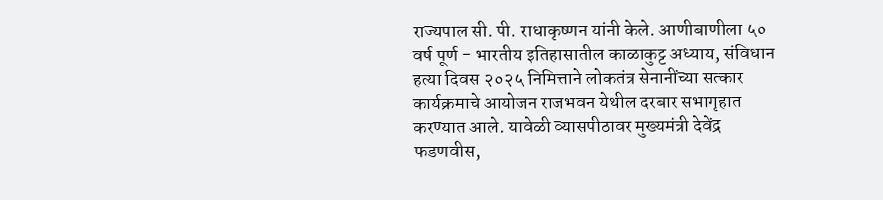राज्यपाल सी. पी. राधाकृष्णन यांनी केले. आणीबाणीला ५० वर्ष पूर्ण - भारतीय इतिहासातील काळाकुट्ट अध्याय, संविधान हत्या दिवस २०२५ निमित्ताने लोकतंत्र सेनानींच्या सत्कार कार्यक्रमाचे आयोजन राजभवन येथील दरबार सभागृहात करण्यात आले. यावेळी व्यासपीठावर मुख्यमंत्री देवेंद्र फडणवीस,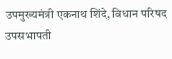उपमुख्यमंत्री एकनाथ शिंदे, विधान परिषद उपसभापती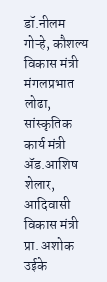डॉ.नीलम गोऱ्हे, कौशल्य विकास मंत्री मंगलप्रभात लोढा, सांस्कृतिक कार्य मंत्री ॲड.आशिष शेलार, आदिवासी विकास मंत्री प्रा. अशोक उईके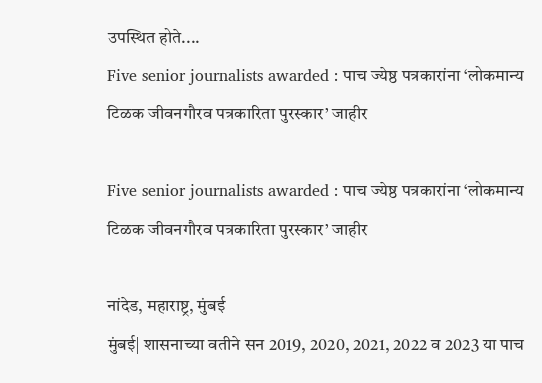उपस्थित होते....
Five senior journalists awarded : पाच ज्येष्ठ पत्रकारांना ‘लोकमान्य टिळक जीवनगौरव पत्रकारिता पुरस्कार’ जाहीर

Five senior journalists awarded : पाच ज्येष्ठ पत्रकारांना ‘लोकमान्य टिळक जीवनगौरव पत्रकारिता पुरस्कार’ जाहीर

नांदेड, महाराष्ट्र, मुंबई
मुंबई| शासनाच्या वतीने सन 2019, 2020, 2021, 2022 व 2023 या पाच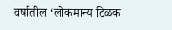वर्षातील ‘लोकमान्य टिळक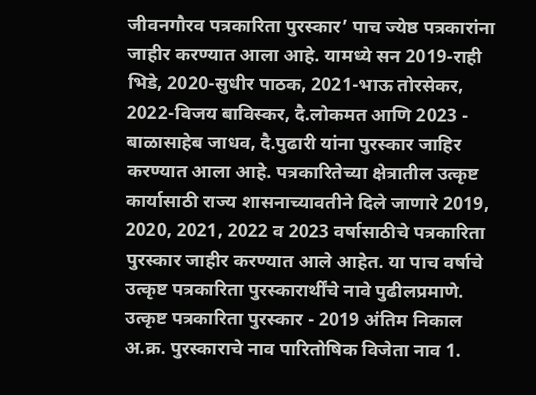जीवनगौरव पत्रकारिता पुरस्कार’ पाच ज्येष्ठ पत्रकारांना जाहीर करण्यात आला आहे. यामध्ये सन 2019-राही भिडे, 2020-सुधीर पाठक, 2021-भाऊ तोरसेकर, 2022-विजय बाविस्कर, दै.लोकमत आणि 2023 - बाळासाहेब जाधव, दै.पुढारी यांना पुरस्कार जाहिर करण्यात आला आहे. पत्रकारितेच्या क्षेत्रातील उत्कृष्ट कार्यासाठी राज्य शासनाच्यावतीने दिले जाणारे 2019, 2020, 2021, 2022 व 2023 वर्षासाठीचे पत्रकारिता पुरस्कार जाहीर करण्यात आले आहेत. या पाच वर्षाचे उत्कृष्ट पत्रकारिता पुरस्कारार्थींचे नावे पुढीलप्रमाणे. उत्कृष्ट पत्रकारिता पुरस्कार - 2019 अंतिम निकाल             अ.क्र. पुरस्काराचे नाव पारितोषिक विजेता नाव 1.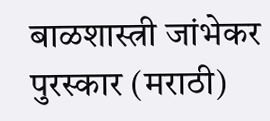बाळशास्त्री जांभेकर पुरस्कार (मराठी)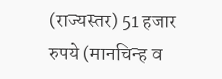(राज्यस्तर) 51 हजार रुपये (मानचिन्ह व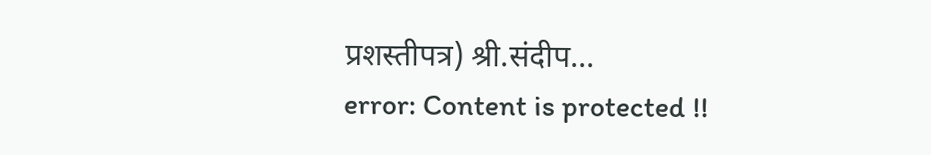प्रशस्तीपत्र) श्री.संदीप...
error: Content is protected !!